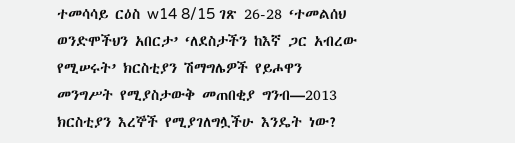ተመሳሳይ ርዕስ w14 8/15 ገጽ 26-28 ‘ተመልሰህ ወንድሞችህን አበርታ’ ‘ለደስታችን ከእኛ ጋር አብረው የሚሠሩት’ ክርስቲያን ሽማግሌዎች የይሖዋን መንግሥት የሚያስታውቅ መጠበቂያ ግንብ—2013 ክርስቲያን እረኞች የሚያገለግሏችሁ እንዴት ነው?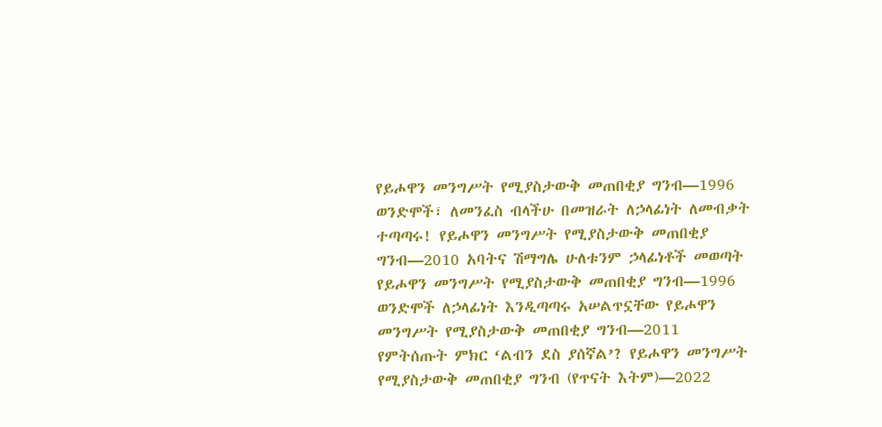የይሖዋን መንግሥት የሚያስታውቅ መጠበቂያ ግንብ—1996 ወንድሞች፣ ለመንፈስ ብላችሁ በመዝራት ለኃላፊነት ለመብቃት ተጣጣሩ! የይሖዋን መንግሥት የሚያስታውቅ መጠበቂያ ግንብ—2010 አባትና ሽማግሌ ሁለቱንም ኃላፊነቶች መወጣት የይሖዋን መንግሥት የሚያስታውቅ መጠበቂያ ግንብ—1996 ወንድሞች ለኃላፊነት እንዲጣጣሩ አሠልጥኗቸው የይሖዋን መንግሥት የሚያስታውቅ መጠበቂያ ግንብ—2011 የምትሰጡት ምክር ‘ልብን ደስ ያሰኛል’? የይሖዋን መንግሥት የሚያስታውቅ መጠበቂያ ግንብ (የጥናት እትም)—2022